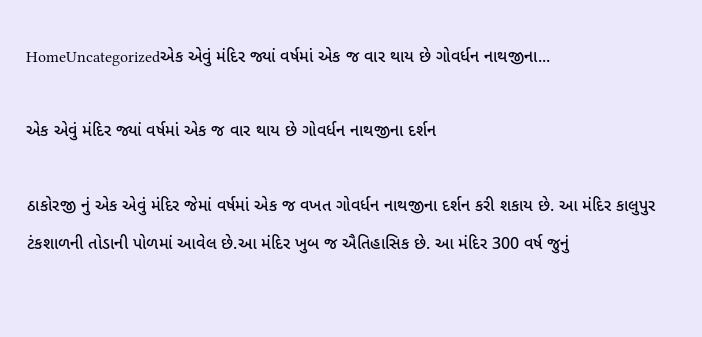HomeUncategorizedએક એવું મંદિર જ્યાં વર્ષમાં એક જ વાર થાય છે ગોવર્ધન નાથજીના...

એક એવું મંદિર જ્યાં વર્ષમાં એક જ વાર થાય છે ગોવર્ધન નાથજીના દર્શન

ઠાકોરજી નું એક એવું મંદિર જેમાં વર્ષમાં એક જ વખત ગોવર્ધન નાથજીના દર્શન કરી શકાય છે. આ મંદિર કાલુપુર ટંકશાળની તોડાની પોળમાં આવેલ છે.આ મંદિર ખુબ જ ઐતિહાસિક છે. આ મંદિર 300 વર્ષ જુનું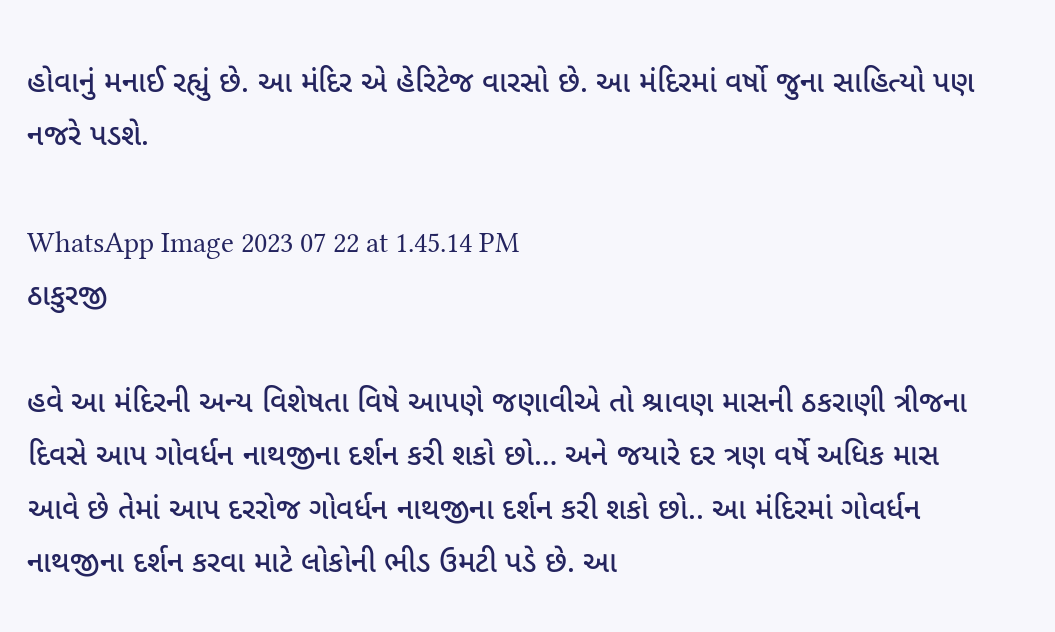હોવાનું મનાઈ રહ્યું છે. આ મંદિર એ હેરિટેજ વારસો છે. આ મંદિરમાં વર્ષો જુના સાહિત્યો પણ નજરે પડશે.

WhatsApp Image 2023 07 22 at 1.45.14 PM
ઠાકુરજી

હવે આ મંદિરની અન્ય વિશેષતા વિષે આપણે જણાવીએ તો શ્રાવણ માસની ઠકરાણી ત્રીજના દિવસે આપ ગોવર્ધન નાથજીના દર્શન કરી શકો છો… અને જયારે દર ત્રણ વર્ષે અધિક માસ આવે છે તેમાં આપ દરરોજ ગોવર્ધન નાથજીના દર્શન કરી શકો છો.. આ મંદિરમાં ગોવર્ધન નાથજીના દર્શન કરવા માટે લોકોની ભીડ ઉમટી પડે છે. આ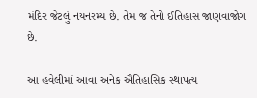મંદિર જેટલું નયનરમ્ય છે. તેમ જ તેનો ઈતિહાસ જાણવાજોગ છે.

આ હવેલીમાં આવા અનેક ઐતિહાસિક સ્થાપત્ય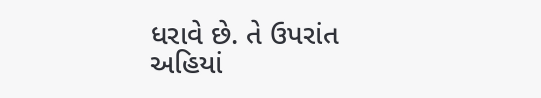ધરાવે છે. તે ઉપરાંત અહિયાં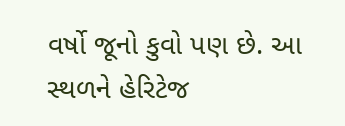વર્ષો જૂનો કુવો પણ છે. આ સ્થળને હેરિટેજ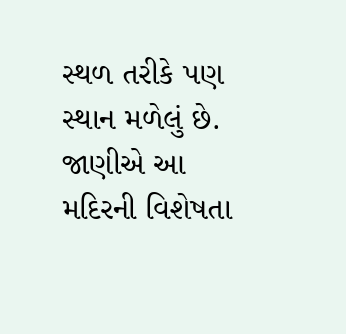સ્થળ તરીકે પણ સ્થાન મળેલું છે. જાણીએ આ મદિરની વિશેષતા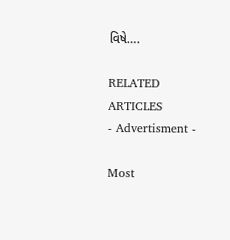વિષે….

RELATED ARTICLES
- Advertisment -

Most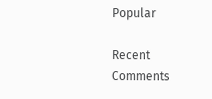Popular

Recent Comments